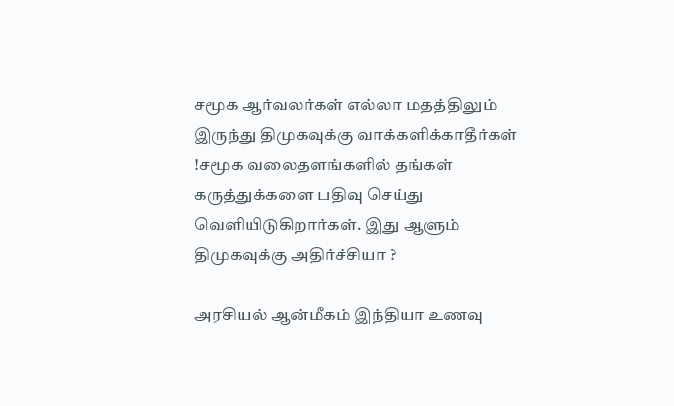சமூக ஆர்வலர்கள் எல்லா மதத்திலும் இருந்து திமுகவுக்கு வாக்களிக்காதீர்கள் !சமூக வலைதளங்களில் தங்கள் கருத்துக்களை பதிவு செய்து வெளியிடுகிறார்கள். இது ஆளும் திமுகவுக்கு அதிர்ச்சியா ?

அரசியல் ஆன்மீகம் இந்தியா உணவு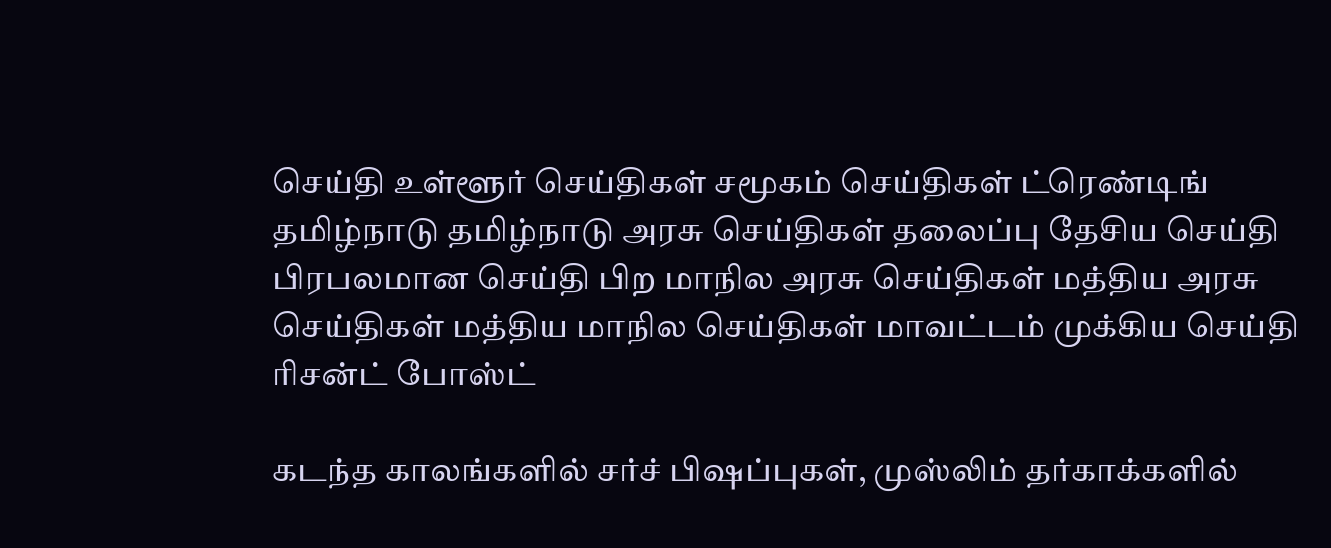செய்தி உள்ளூர் செய்திகள் சமூகம் செய்திகள் ட்ரெண்டிங் தமிழ்நாடு தமிழ்நாடு அரசு செய்திகள் தலைப்பு தேசிய செய்தி பிரபலமான செய்தி பிற மாநில அரசு செய்திகள் மத்திய அரசு செய்திகள் மத்திய மாநில செய்திகள் மாவட்டம் முக்கிய செய்தி ரிசன்ட் போஸ்ட்

கடந்த காலங்களில் சர்ச் பிஷப்புகள், முஸ்லிம் தர்காக்களில்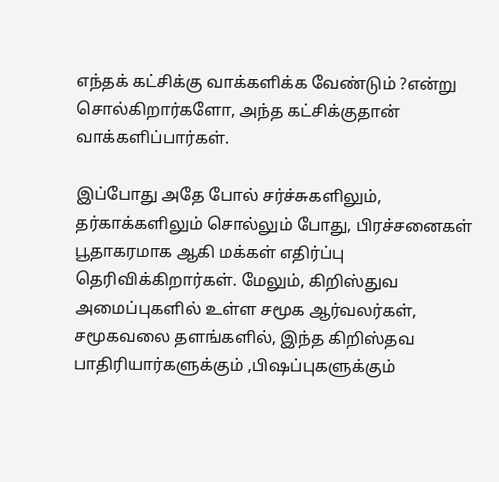எந்தக் கட்சிக்கு வாக்களிக்க வேண்டும் ?என்று சொல்கிறார்களோ, அந்த கட்சிக்குதான் வாக்களிப்பார்கள்.

இப்போது அதே போல் சர்ச்சுகளிலும், தர்காக்களிலும் சொல்லும் போது, பிரச்சனைகள் பூதாகரமாக ஆகி மக்கள் எதிர்ப்பு தெரிவிக்கிறார்கள். மேலும், கிறிஸ்துவ அமைப்புகளில் உள்ள சமூக ஆர்வலர்கள், சமூகவலை தளங்களில், இந்த கிறிஸ்தவ பாதிரியார்களுக்கும் ,பிஷப்புகளுக்கும்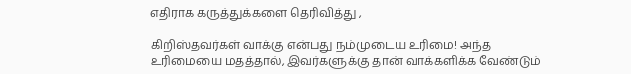எதிராக கருத்துக்களை தெரிவித்து ,

கிறிஸ்தவர்கள் வாக்கு என்பது நம்முடைய உரிமை! அந்த உரிமையை மதத்தால், இவர்களுக்கு தான் வாக்களிக்க வேண்டும்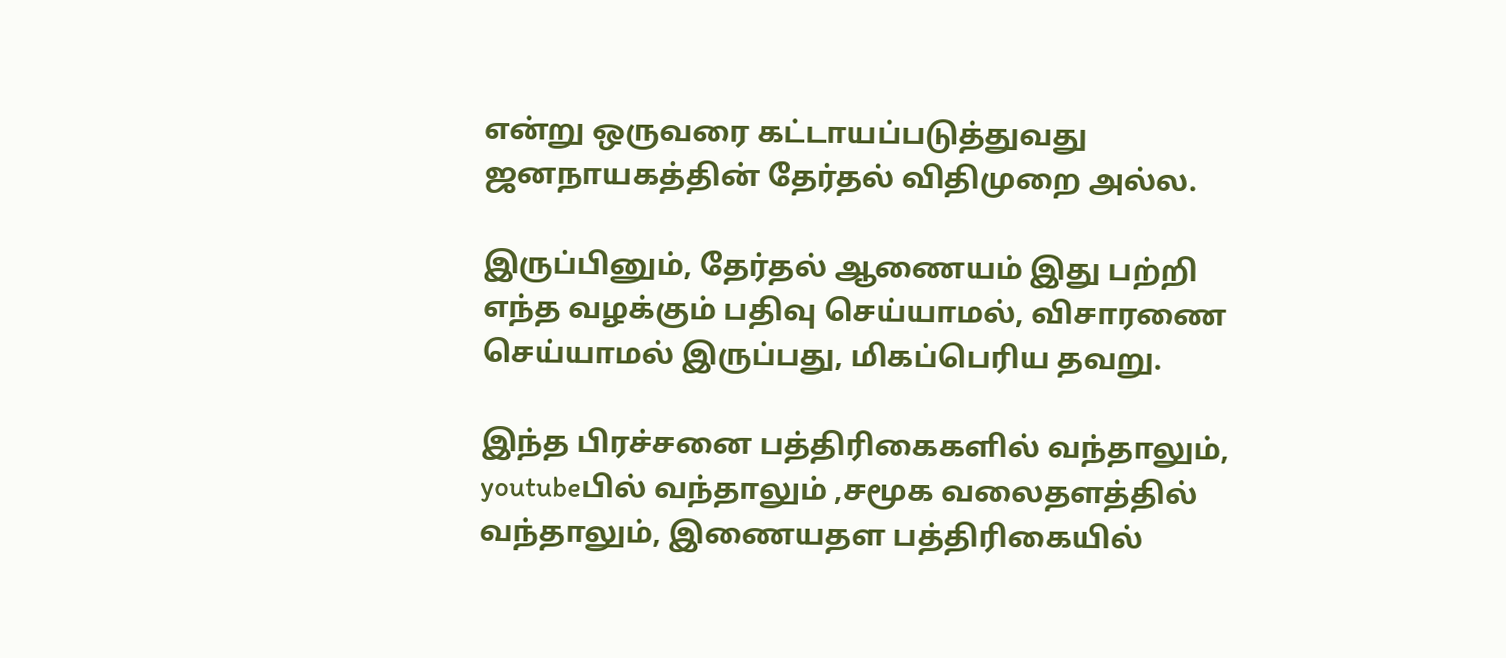என்று ஒருவரை கட்டாயப்படுத்துவது ஜனநாயகத்தின் தேர்தல் விதிமுறை அல்ல.

இருப்பினும், தேர்தல் ஆணையம் இது பற்றி எந்த வழக்கும் பதிவு செய்யாமல், விசாரணை செய்யாமல் இருப்பது, மிகப்பெரிய தவறு.

இந்த பிரச்சனை பத்திரிகைகளில் வந்தாலும், youtubeபில் வந்தாலும் ,சமூக வலைதளத்தில் வந்தாலும், இணையதள பத்திரிகையில்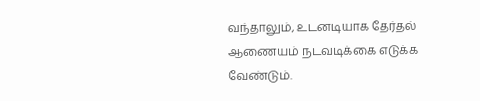வந்தாலும், உடனடியாக தேர்தல் ஆணையம் நடவடிக்கை எடுக்க வேண்டும்.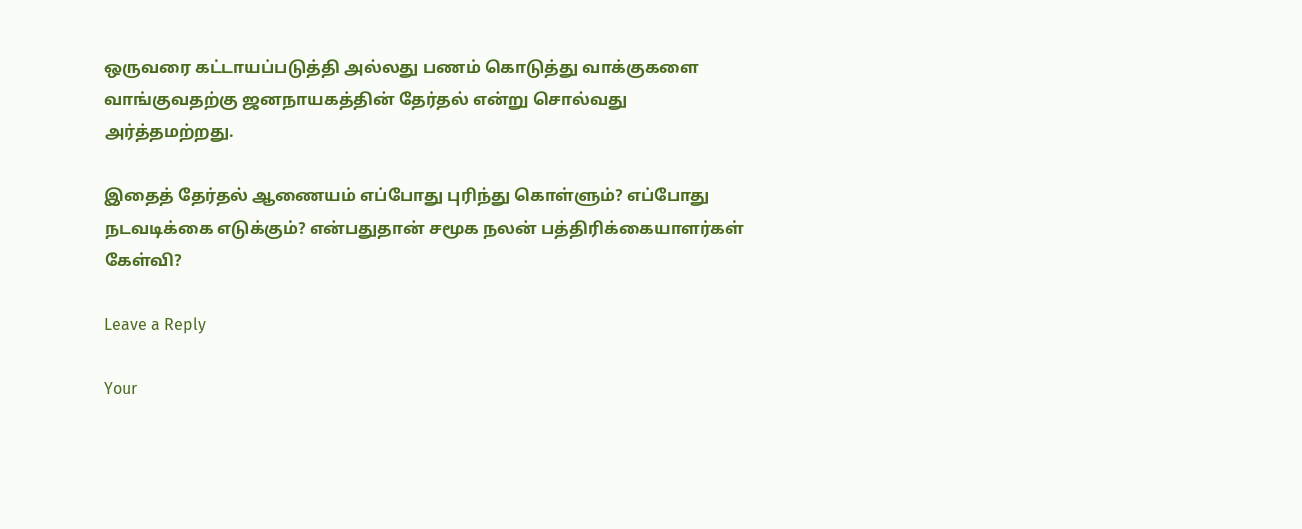ஒருவரை கட்டாயப்படுத்தி அல்லது பணம் கொடுத்து வாக்குகளை வாங்குவதற்கு ஜனநாயகத்தின் தேர்தல் என்று சொல்வது அர்த்தமற்றது.

இதைத் தேர்தல் ஆணையம் எப்போது புரிந்து கொள்ளும்? எப்போது நடவடிக்கை எடுக்கும்? என்பதுதான் சமூக நலன் பத்திரிக்கையாளர்கள் கேள்வி?

Leave a Reply

Your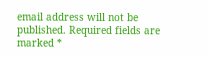email address will not be published. Required fields are marked *